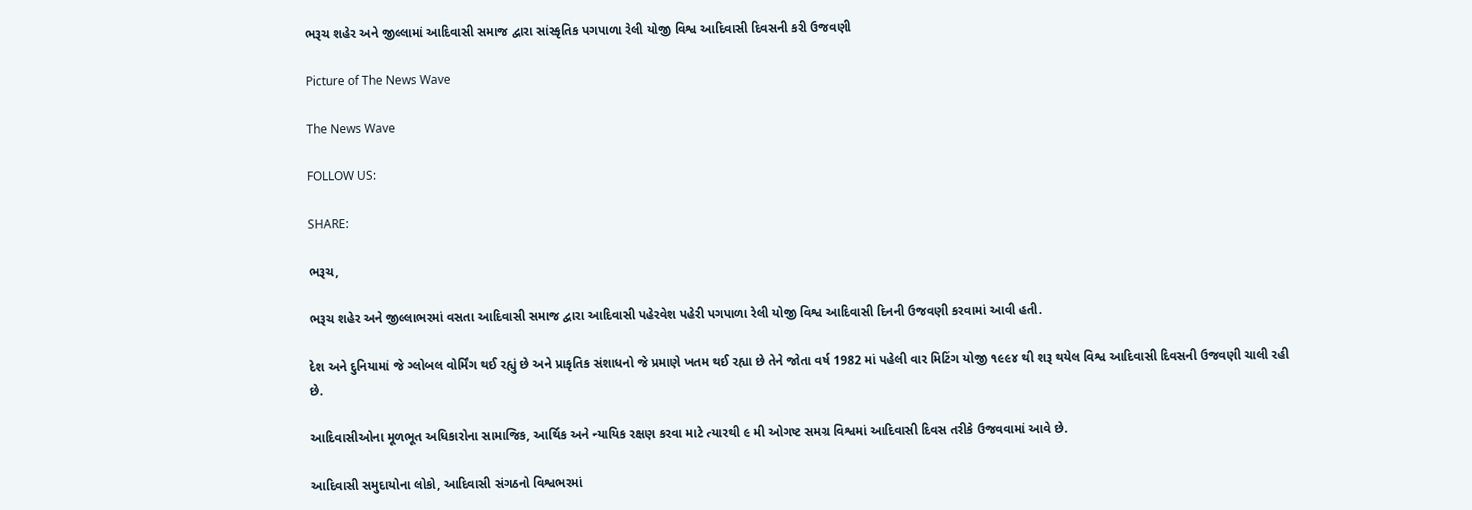ભરૂચ શહેર અને જીલ્લામાં આદિવાસી સમાજ દ્વારા સાંસ્કૃતિક પગપાળા રેલી યોજી વિશ્વ આદિવાસી દિવસની કરી ઉજવણી

Picture of The News Wave

The News Wave

FOLLOW US:

SHARE:

ભરૂચ,

ભરૂચ શહેર અને જીલ્લાભરમાં વસતા આદિવાસી સમાજ દ્વારા આદિવાસી પહેરવેશ પહેરી પગપાળા રેલી યોજી વિશ્વ આદિવાસી દિનની ઉજવણી કરવામાં આવી હતી.

દેશ અને દુનિયામાં જે ગ્લોબલ વોર્મિંગ થઈ રહ્યું છે અને પ્રાકૃતિક સંશાધનો જે પ્રમાણે ખતમ થઈ રહ્યા છે તેને જોતા વર્ષ 1982 માં પહેલી વાર મિટિંગ યોજી ૧૯૯૪ થી શરૂ થયેલ વિશ્વ આદિવાસી દિવસની ઉજવણી ચાલી રહી છે.

આદિવાસીઓના મૂળભૂત અધિકારોના સામાજિક, આર્થિક અને ન્યાયિક રક્ષણ કરવા માટે ત્યારથી ૯ મી ઓગષ્ટ સમગ્ર વિશ્વમાં આદિવાસી દિવસ તરીકે ઉજવવામાં આવે છે.

આદિવાસી સમુદાયોના લોકો, આદિવાસી સંગઠનો વિશ્વભરમાં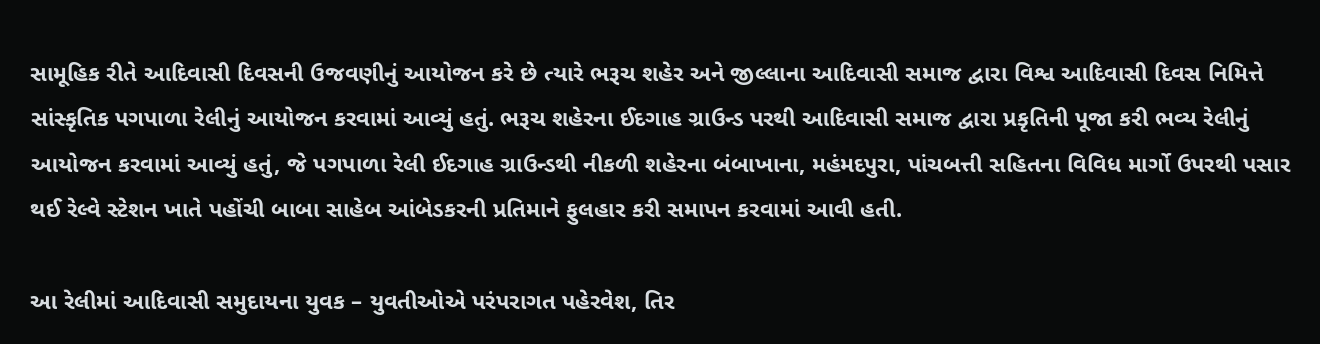સામૂહિક રીતે આદિવાસી દિવસની ઉજવણીનું આયોજન કરે છે ત્યારે ભરૂચ શહેર અને જીલ્લાના આદિવાસી સમાજ દ્વારા વિશ્વ આદિવાસી દિવસ નિમિત્તે સાંસ્કૃતિક પગપાળા રેલીનું આયોજન કરવામાં આવ્યું હતું. ભરૂચ શહેરના ઈદગાહ ગ્રાઉન્ડ પરથી આદિવાસી સમાજ દ્વારા પ્રકૃતિની પૂજા કરી ભવ્ય રેલીનું આયોજન કરવામાં આવ્યું હતું, જે પગપાળા રેલી ઈદગાહ ગ્રાઉન્ડથી નીકળી શહેરના બંબાખાના, મહંમદપુરા, પાંચબત્તી સહિતના વિવિધ માર્ગો ઉપરથી પસાર થઈ રેલ્વે સ્ટેશન ખાતે પહોંચી બાબા સાહેબ આંબેડકરની પ્રતિમાને ફુલહાર કરી સમાપન કરવામાં આવી હતી.

આ રેલીમાં આદિવાસી સમુદાયના યુવક – યુવતીઓએ પરંપરાગત પહેરવેશ, તિર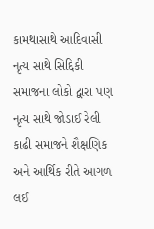કામથાસાથે આદિવાસી નૃત્ય સાથે સિદ્દિકી સમાજના લોકો દ્વારા પણ નૃત્ય સાથે જોડાઈ રેલી કાઢી સમાજને શૈક્ષણિક અને આર્થિક રીતે આગળ લઈ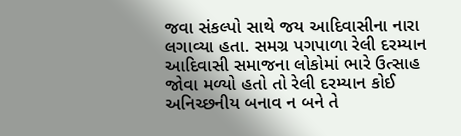જવા સંકલ્પો સાથે જય આદિવાસીના નારા લગાવ્યા હતા. સમગ્ર પગપાળા રેલી દરમ્યાન આદિવાસી સમાજના લોકોમાં ભારે ઉત્સાહ જોવા મળ્યો હતો તો રેલી દરમ્યાન કોઈ અનિચ્છનીય બનાવ ન બને તે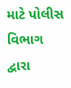માટે પોલીસ વિભાગ દ્વારા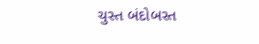ચુસ્ત બંદોબસ્ત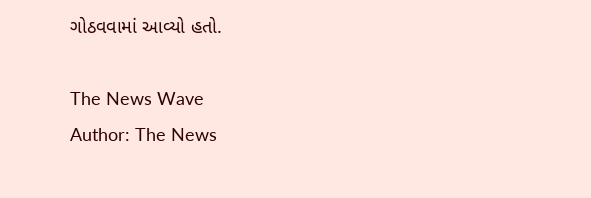ગોઠવવામાં આવ્યો હતો.

The News Wave
Author: The News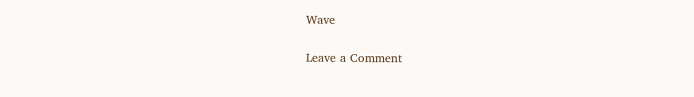Wave

Leave a Comment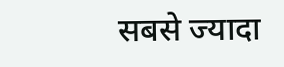सबसे ज्यादा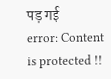पड़ गई
error: Content is protected !!